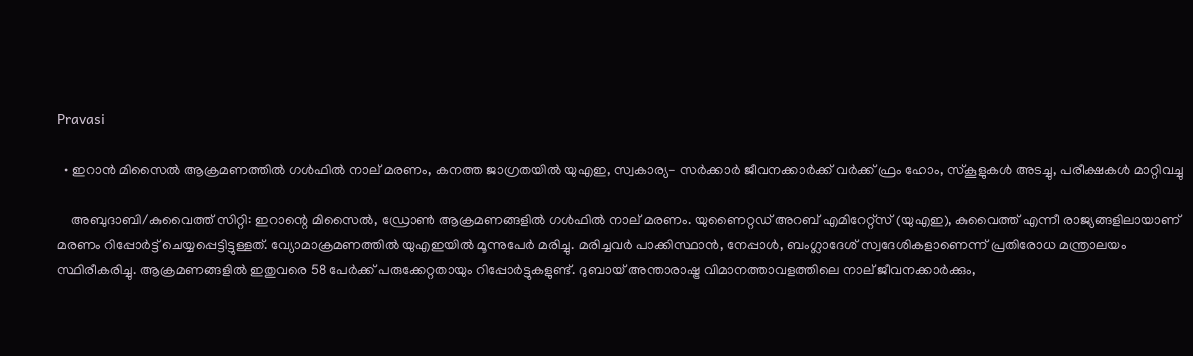Pravasi

  • ഇറാൻ മിസൈൽ ആക്രമണത്തിൽ ഗൾഫിൽ നാല് മരണം, കനത്ത ജാഗ്രതയിൽ യുഎഇ, സ്വകാര്യ- സർക്കാർ ജീവനക്കാർക്ക് വർക്ക് ഫ്രം ഹോം, സ്കൂളുകൾ അടച്ചു, പരീക്ഷകൾ മാറ്റിവച്ചു

    അബുദാബി/കുവൈത്ത് സിറ്റി: ഇറാന്റെ മിസൈൽ, ഡ്രോൺ ആക്രമണങ്ങളിൽ ഗൾഫിൽ നാല് മരണം. യുണൈറ്റഡ് അറബ് എമിറേറ്റ്‌സ് (യുഎഇ), കുവൈത്ത് എന്നീ രാജ്യങ്ങളിലായാണ് മരണം റിപ്പോർട്ട് ചെയ്യപ്പെട്ടിട്ടുള്ളത്. വ്യോമാക്രമണത്തിൽ യുഎഇയിൽ മൂന്നുപേർ മരിച്ചു. മരിച്ചവർ പാക്കിസ്ഥാൻ, നേപ്പാൾ, ബംഗ്ലാദേശ് സ്വദേശികളാണെന്ന് പ്രതിരോധ മന്ത്രാലയം സ്ഥിരീകരിച്ചു. ആക്രമണങ്ങളിൽ ഇതുവരെ 58 പേർക്ക് പരുക്കേറ്റതായും റിപ്പോർട്ടുകളുണ്ട്. ദുബായ് അന്താരാഷ്ട്ര വിമാനത്താവളത്തിലെ നാല് ജീവനക്കാർക്കും,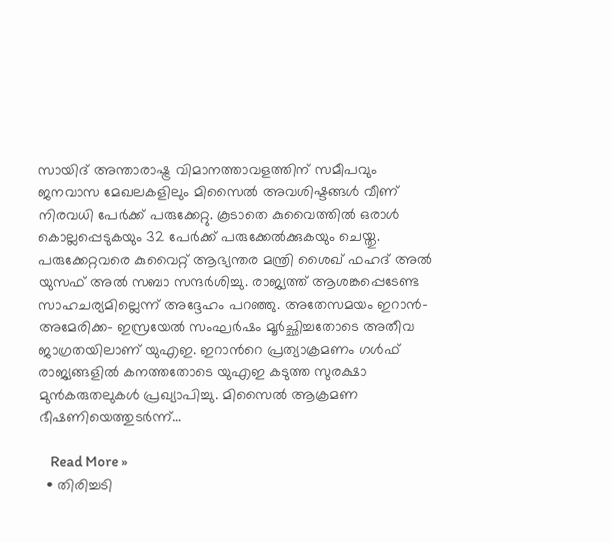സായിദ് അന്താരാഷ്ട്ര വിമാനത്താവളത്തിന് സമീപവും ജനവാസ മേഖലകളിലും മിസൈൽ അവശിഷ്ടങ്ങൾ വീണ് നിരവധി പേർക്ക് പരുക്കേറ്റു. കൂടാതെ കുവൈത്തിൽ ഒരാൾ കൊല്ലപ്പെടുകയും 32 പേർക്ക് പരുക്കേൽക്കുകയും ചെയ്തു. പരുക്കേറ്റവരെ കുവൈറ്റ് ആഭ്യന്തര മന്ത്രി ശൈഖ് ഫഹദ് അൽ യുസഫ് അൽ സബാ സന്ദർശിച്ചു. രാജ്യത്ത് ആശങ്കപ്പെടേണ്ട സാഹചര്യമില്ലെന്ന് അദ്ദേഹം പറഞ്ഞു. അതേസമയം ഇറാൻ- അമേരിക്ക- ഇസ്രയേൽ സംഘർഷം മൂർച്ഛിച്ചതോടെ അതീവ ജാഗ്രതയിലാണ് യുഎഇ. ഇറാൻറെ പ്രത്യാക്രമണം ഗൾഫ് രാജ്യങ്ങളിൽ കനത്തതോടെ യുഎഇ കടുത്ത സുരക്ഷാ മുൻകരുതലുകൾ പ്രഖ്യാപിച്ചു. മിസൈൽ ആക്രമണ ഭീഷണിയെത്തുടർന്ന്…

    Read More »
  • തിരിച്ചടി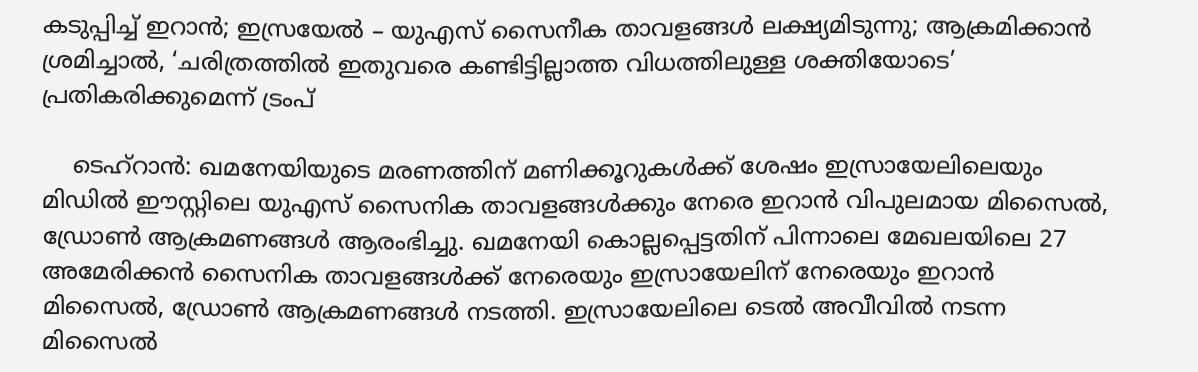കടുപ്പിച്ച് ഇറാൻ; ഇസ്രയേൽ – യുഎസ് സൈനീക താവളങ്ങൾ ലക്ഷ്യമിടുന്നു; ആക്രമിക്കാൻ ശ്രമിച്ചാൽ, ‘ചരിത്രത്തിൽ ഇതുവരെ കണ്ടിട്ടില്ലാത്ത വിധത്തിലുള്ള ശക്തിയോടെ’ പ്രതികരിക്കുമെന്ന് ട്രംപ്

    ടെഹ്‌റാൻ: ഖമനേയിയുടെ മരണത്തിന് മണിക്കൂറുകൾക്ക് ശേഷം ഇസ്രായേലിലെയും മിഡിൽ ഈസ്റ്റിലെ യുഎസ് സൈനിക താവളങ്ങൾക്കും നേരെ ഇറാൻ വിപുലമായ മിസൈൽ, ഡ്രോൺ ആക്രമണങ്ങൾ ആരംഭിച്ചു. ഖമനേയി കൊല്ലപ്പെട്ടതിന് പിന്നാലെ മേഖലയിലെ 27 അമേരിക്കൻ സൈനിക താവളങ്ങൾക്ക് നേരെയും ഇസ്രായേലിന് നേരെയും ഇറാൻ മിസൈൽ, ഡ്രോൺ ആക്രമണങ്ങൾ നടത്തി. ഇസ്രായേലിലെ ടെൽ അവീവിൽ നടന്ന മിസൈൽ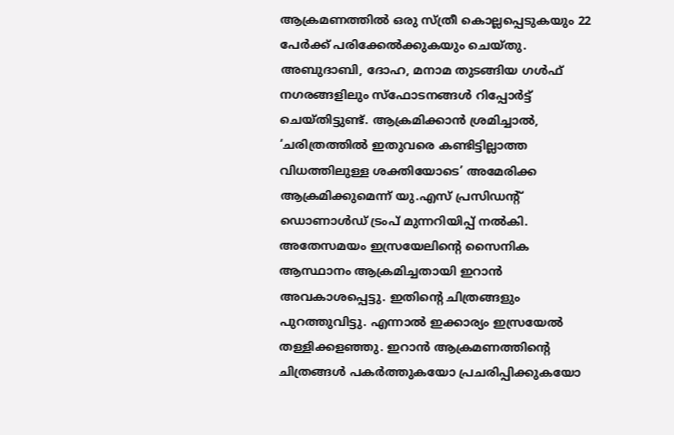ആക്രമണത്തിൽ ഒരു സ്ത്രീ കൊല്ലപ്പെടുകയും 22 പേർക്ക് പരിക്കേൽക്കുകയും ചെയ്തു. അബുദാബി, ദോഹ, മനാമ തുടങ്ങിയ ഗൾഫ് നഗരങ്ങളിലും സ്‌ഫോടനങ്ങൾ റിപ്പോർട്ട് ചെയ്തിട്ടുണ്ട്. ആക്രമിക്കാൻ ശ്രമിച്ചാൽ, ‘ചരിത്രത്തിൽ ഇതുവരെ കണ്ടിട്ടില്ലാത്ത വിധത്തിലുള്ള ശക്തിയോടെ’ അമേരിക്ക ആക്രമിക്കുമെന്ന് യു.എസ് പ്രസിഡന്റ് ഡൊണാൾഡ് ട്രംപ് മുന്നറിയിപ്പ് നൽകി. അതേസമയം ഇസ്രയേലിന്റെ സൈനിക ആസ്ഥാനം ആക്രമിച്ചതായി ഇറാൻ അവകാശപ്പെട്ടു. ഇതിന്റെ ചിത്രങ്ങളും പുറത്തുവിട്ടു. എന്നാൽ ഇക്കാര്യം ഇസ്രയേൽ തള്ളിക്കളഞ്ഞു. ഇറാൻ ആക്രമണത്തിന്റെ ചിത്രങ്ങൾ പകർത്തുകയോ പ്രചരിപ്പിക്കുകയോ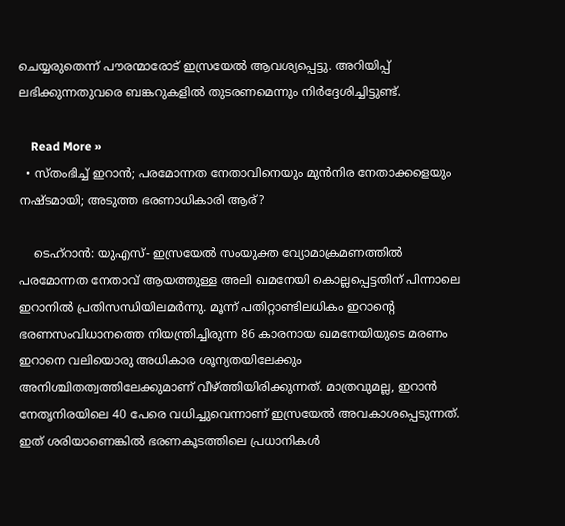ചെയ്യരുതെന്ന് പൗരന്മാരോട് ഇസ്രയേൽ ആവശ്യപ്പെട്ടു. അറിയിപ്പ് ലഭിക്കുന്നതുവരെ ബങ്കറുകളിൽ തുടരണമെന്നും നിർദ്ദേശിച്ചിട്ടുണ്ട്.

    Read More »
  • സ്തംഭിച്ച് ഇറാൻ; പരമോന്നത നേതാവിനെയും മുൻനിര നേതാക്കളെയും നഷ്ടമായി; അടുത്ത ഭരണാധികാരി ആര്?

    ടെഹ്‌റാൻ: യുഎസ്- ഇസ്രയേൽ സംയുക്ത വ്യോമാക്രമണത്തിൽ പരമോന്നത നേതാവ് ആയത്തുള്ള അലി ഖമനേയി കൊല്ലപ്പെട്ടതിന് പിന്നാലെ ഇറാനിൽ പ്രതിസന്ധിയിലമർന്നു. മൂന്ന് പതിറ്റാണ്ടിലധികം ഇറാന്റെ ഭരണസംവിധാനത്തെ നിയന്ത്രിച്ചിരുന്ന 86 കാരനായ ഖമനേയിയുടെ മരണം ഇറാനെ വലിയൊരു അധികാര ശൂന്യതയിലേക്കും അനിശ്ചിതത്വത്തിലേക്കുമാണ് വീഴ്ത്തിയിരിക്കുന്നത്. മാത്രവുമല്ല, ഇറാൻ നേതൃനിരയിലെ 40 പേരെ വധിച്ചുവെന്നാണ് ഇസ്രയേൽ അവകാശപ്പെടുന്നത്. ഇത് ശരിയാണെങ്കിൽ ഭരണകൂടത്തിലെ പ്രധാനികൾ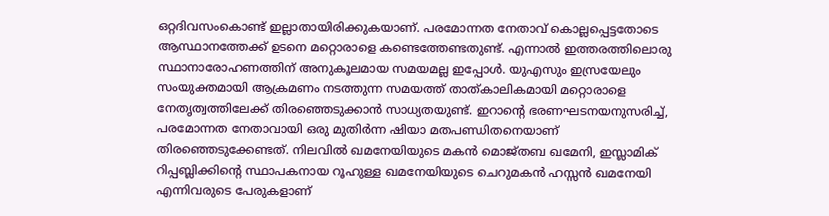ഒറ്റദിവസംകൊണ്ട് ഇല്ലാതായിരിക്കുകയാണ്. പരമോന്നത നേതാവ് കൊല്ലപ്പെട്ടതോടെ ആസ്ഥാനത്തേക്ക് ഉടനെ മറ്റൊരാളെ കണ്ടെത്തേണ്ടതുണ്ട്. എന്നാൽ ഇത്തരത്തിലൊരു സ്ഥാനാരോഹണത്തിന് അനുകൂലമായ സമയമല്ല ഇപ്പോൾ. യുഎസും ഇസ്രയേലും സംയുക്തമായി ആക്രമണം നടത്തുന്ന സമയത്ത് താത്കാലികമായി മറ്റൊരാളെ നേതൃത്വത്തിലേക്ക് തിരഞ്ഞെടുക്കാൻ സാധ്യതയുണ്ട്. ഇറാന്റെ ഭരണഘടനയനുസരിച്ച്, പരമോന്നത നേതാവായി ഒരു മുതിർന്ന ഷിയാ മതപണ്ഡിതനെയാണ് തിരഞ്ഞെടുക്കേണ്ടത്. നിലവിൽ ഖമനേയിയുടെ മകൻ മൊജ്തബ ഖമേനി, ഇസ്ലാമിക് റിപ്പബ്ലിക്കിന്റെ സ്ഥാപകനായ റൂഹുള്ള ഖമനേയിയുടെ ചെറുമകൻ ഹസ്സൻ ഖമനേയി എന്നിവരുടെ പേരുകളാണ്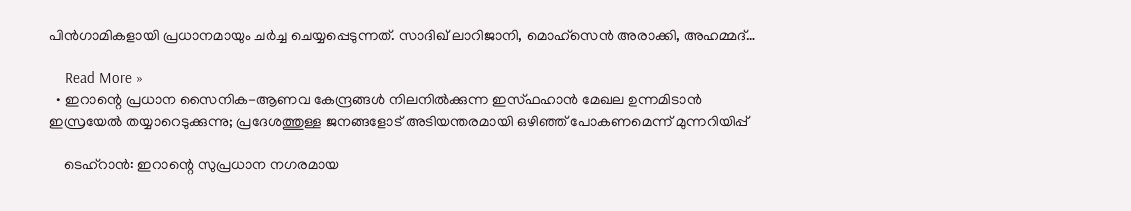പിൻഗാമികളായി പ്രധാനമായും ചർച്ച ചെയ്യപ്പെടുന്നത്. സാദിഖ് ലാറിജാനി, മൊഹ്‌സെൻ അരാക്കി, അഹമ്മദ്…

    Read More »
  • ഇറാന്റെ പ്രധാന സൈനിക-ആണവ കേന്ദ്രങ്ങൾ നിലനിൽക്കുന്ന ഇസ്ഫഹാൻ മേഖല ഉന്നമിടാൻ ഇസ്രയേൽ തയ്യാറെടുക്കുന്നു; പ്രദേശത്തുള്ള ജനങ്ങളോട് അടിയന്തരമായി ഒഴിഞ്ഞ് പോകണമെന്ന് മുന്നറിയിപ്പ്

    ടെഹ്‌റാൻ: ഇറാന്റെ സുപ്രധാന നഗരമായ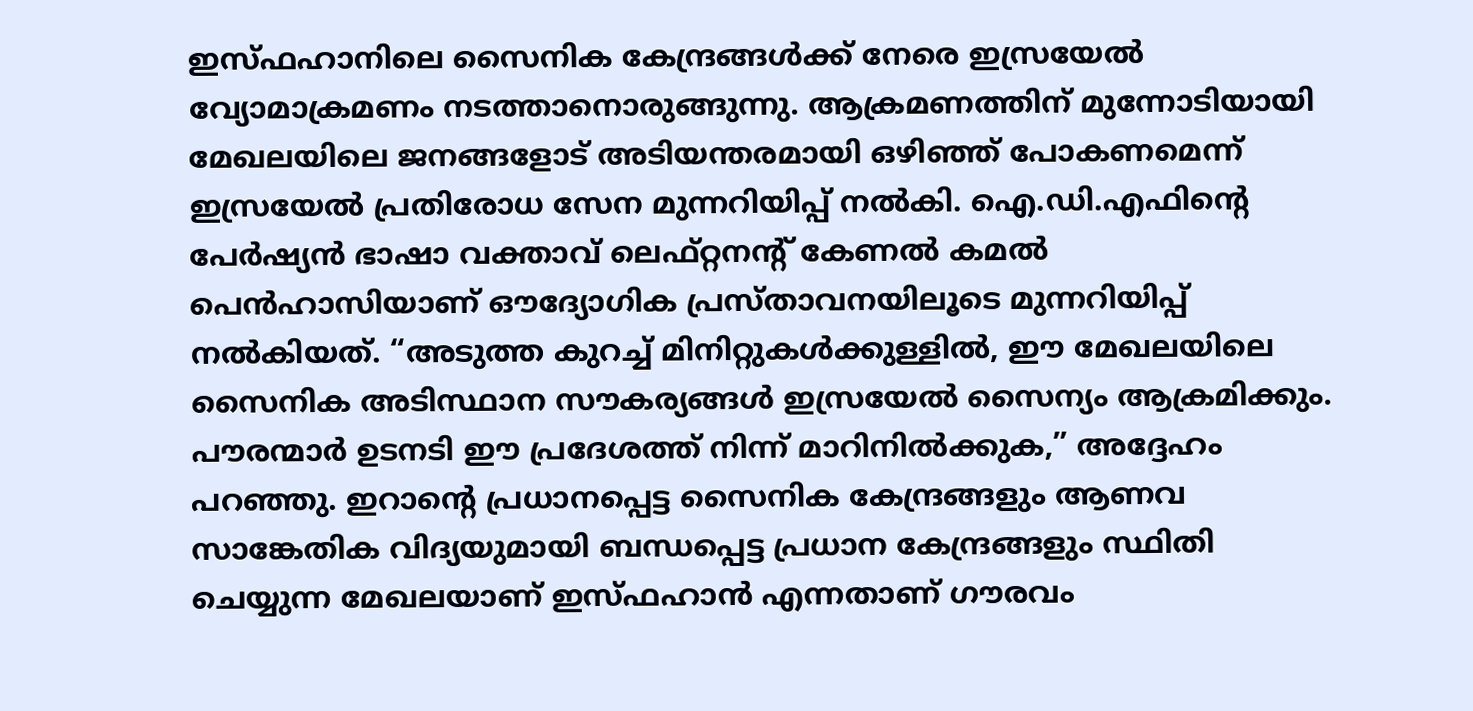ഇസ്ഫഹാനിലെ സൈനിക കേന്ദ്രങ്ങൾക്ക് നേരെ ഇസ്രയേൽ വ്യോമാക്രമണം നടത്താനൊരുങ്ങുന്നു. ആക്രമണത്തിന് മുന്നോടിയായി മേഖലയിലെ ജനങ്ങളോട് അടിയന്തരമായി ഒഴിഞ്ഞ് പോകണമെന്ന് ഇസ്രയേൽ പ്രതിരോധ സേന മുന്നറിയിപ്പ് നൽകി. ഐ.ഡി.എഫിന്റെ പേർഷ്യൻ ഭാഷാ വക്താവ് ലെഫ്റ്റനന്റ് കേണൽ കമൽ പെൻഹാസിയാണ് ഔദ്യോഗിക പ്രസ്താവനയിലൂടെ മുന്നറിയിപ്പ് നൽകിയത്. “അടുത്ത കുറച്ച് മിനിറ്റുകൾക്കുള്ളിൽ, ഈ മേഖലയിലെ സൈനിക അടിസ്ഥാന സൗകര്യങ്ങൾ ഇസ്രയേൽ സൈന്യം ആക്രമിക്കും. പൗരന്മാർ ഉടനടി ഈ പ്രദേശത്ത് നിന്ന് മാറിനിൽക്കുക,” അദ്ദേഹം പറഞ്ഞു. ഇറാൻ്റെ പ്രധാനപ്പെട്ട സൈനിക കേന്ദ്രങ്ങളും ആണവ സാങ്കേതിക വിദ്യയുമായി ബന്ധപ്പെട്ട പ്രധാന കേന്ദ്രങ്ങളും സ്ഥിതി ചെയ്യുന്ന മേഖലയാണ് ഇസ്ഫഹാൻ എന്നതാണ് ഗൗരവം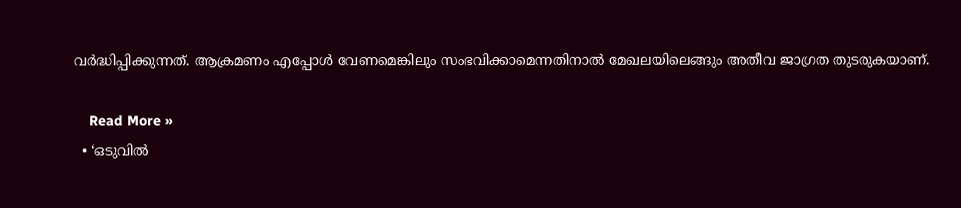വർദ്ധിപ്പിക്കുന്നത്. ആക്രമണം എപ്പോൾ വേണമെങ്കിലും സംഭവിക്കാമെന്നതിനാൽ മേഖലയിലെങ്ങും അതീവ ജാഗ്രത തുടരുകയാണ്.

    Read More »
  • ‘ഒടുവിൽ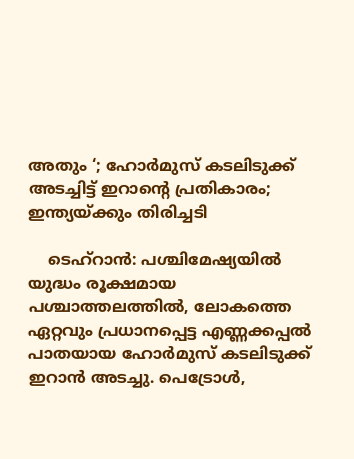അതും ‘; ഹോർമുസ് കടലിടുക്ക് അടച്ചിട്ട് ഇറാന്റെ പ്രതികാരം; ഇന്ത്യയ്ക്കും തിരിച്ചടി

    ടെഹ്റാൻ: പശ്ചിമേഷ്യയിൽ യുദ്ധം രൂക്ഷമായ പശ്ചാത്തലത്തിൽ, ലോകത്തെ ഏറ്റവും പ്രധാനപ്പെട്ട എണ്ണക്കപ്പൽ പാതയായ ഹോർമുസ് കടലിടുക്ക് ഇറാൻ അടച്ചു. പെട്രോൾ,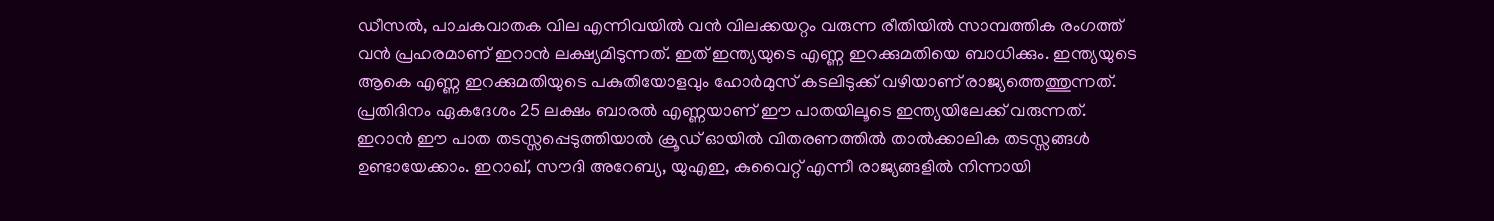ഡീസൽ, പാചകവാതക വില എന്നിവയിൽ വൻ വിലക്കയറ്റം വരുന്ന രീതിയിൽ സാമ്പത്തിക രംഗത്ത് വൻ പ്രഹരമാണ് ഇറാൻ ലക്ഷ്യമിടുന്നത്. ഇത് ഇന്ത്യയുടെ എണ്ണ ഇറക്കുമതിയെ ബാധിക്കും. ഇന്ത്യയുടെ ആകെ എണ്ണ ഇറക്കുമതിയുടെ പകുതിയോളവും ഹോർമുസ് കടലിടുക്ക് വഴിയാണ് രാജ്യത്തെത്തുന്നത്. പ്രതിദിനം ഏകദേശം 25 ലക്ഷം ബാരൽ എണ്ണയാണ് ഈ പാതയിലൂടെ ഇന്ത്യയിലേക്ക് വരുന്നത്. ഇറാൻ ഈ പാത തടസ്സപ്പെടുത്തിയാൽ ക്രൂഡ് ഓയിൽ വിതരണത്തിൽ താൽക്കാലിക തടസ്സങ്ങൾ ഉണ്ടായേക്കാം. ഇറാഖ്, സൗദി അറേബ്യ, യുഎഇ, കുവൈറ്റ് എന്നീ രാജ്യങ്ങളില്‍ നിന്നായി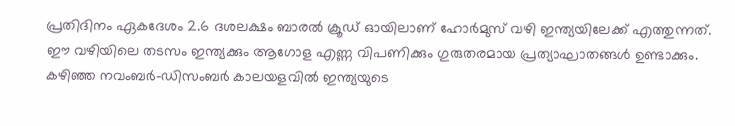പ്രതിദിനം ഏകദേശം 2.6 ദശലക്ഷം ബാരല്‍ ക്രൂഡ് ഓയിലാണ് ഹോര്‍മുസ് വഴി ഇന്ത്യയിലേക്ക് എത്തുന്നത്. ഈ വഴിയിലെ തടസം ഇന്ത്യക്കും ആഗോള എണ്ണ വിപണിക്കും ഗുരുതരമായ പ്രത്യാഘാതങ്ങള്‍ ഉണ്ടാക്കും. കഴിഞ്ഞ നവംബര്‍-ഡിസംബര്‍ കാലയളവില്‍ ഇന്ത്യയുടെ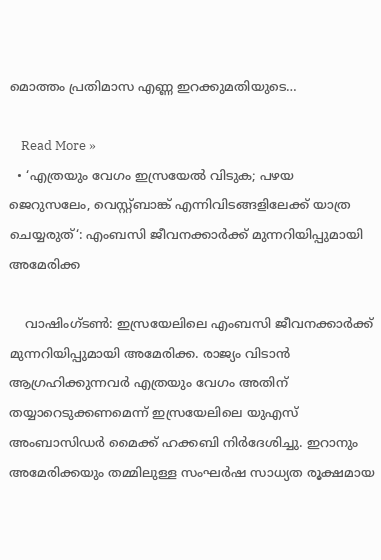മൊത്തം പ്രതിമാസ എണ്ണ ഇറക്കുമതിയുടെ…

    Read More »
  • ‘എത്രയും വേഗം ഇസ്രയേൽ വിടുക; പഴയ ജെറുസലേം, വെസ്റ്റ്ബാങ്ക് എന്നിവിടങ്ങളിലേക്ക് യാത്ര ചെയ്യരുത്‘: എംബസി ജീവനക്കാർക്ക് മുന്നറിയിപ്പുമായി അമേരിക്ക

    വാഷിംഗ്ടൺ: ഇസ്രയേലിലെ എംബസി ജീവനക്കാർക്ക് മുന്നറിയിപ്പുമായി അമേരിക്ക. രാജ്യം വിടാൻ ആഗ്രഹിക്കുന്നവർ എത്രയും വേഗം അതിന് തയ്യാറെടുക്കണമെന്ന് ഇസ്രയേലിലെ യുഎസ് അംബാസിഡർ മൈക്ക് ഹക്കബി നിർദേശിച്ചു. ഇറാനും അമേരിക്കയും തമ്മിലുള്ള സംഘർഷ സാധ്യത രൂക്ഷമായ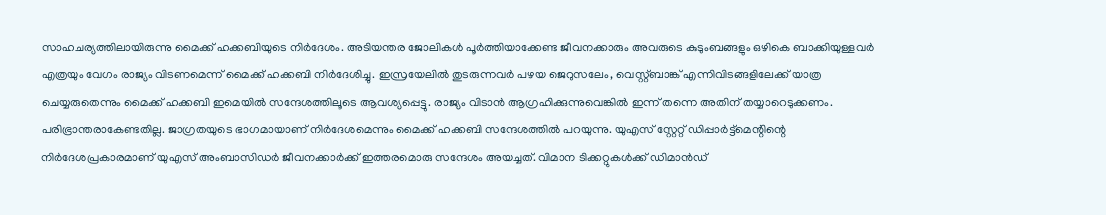സാഹചര്യത്തിലായിരുന്നു മൈക്ക് ഹക്കബിയുടെ നിർദേശം. അടിയന്തര ജോലികൾ പൂർത്തിയാക്കേണ്ട ജീവനക്കാരും അവരുടെ കുടുംബങ്ങളും ഒഴികെ ബാക്കിയുള്ളവർ എത്രയും വേഗം രാജ്യം വിടണമെന്ന് മൈക്ക് ഹക്കബി നിർദേശിച്ചു. ഇസ്രയേലിൽ തുടരുന്നവർ പഴയ ജെറുസലേം, വെസ്റ്റ്ബാങ്ക് എന്നിവിടങ്ങളിലേക്ക് യാത്ര ചെയ്യരുതെന്നും മൈക്ക് ഹക്കബി ഇമെയിൽ സന്ദേശത്തിലൂടെ ആവശ്യപ്പെട്ടു. രാജ്യം വിടാൻ ആഗ്രഹിക്കുന്നുവെങ്കിൽ ഇന്ന് തന്നെ അതിന് തയ്യാറെടുക്കണം. പരിഭ്രാന്തരാകേണ്ടതില്ല. ജാഗ്രതയുടെ ഭാഗമായാണ് നിർദേശമെന്നും മൈക്ക് ഹക്കബി സന്ദേശത്തിൽ പറയുന്നു. യുഎസ് സ്റ്റേറ്റ് ഡിപ്പാർട്ട്‌മെന്റിന്റെ നിർദേശപ്രകാരമാണ് യുഎസ് അംബാസിഡർ ജീവനക്കാർക്ക് ഇത്തരമൊരു സന്ദേശം അയച്ചത്. വിമാന ടിക്കറ്റുകൾക്ക് ഡിമാൻഡ്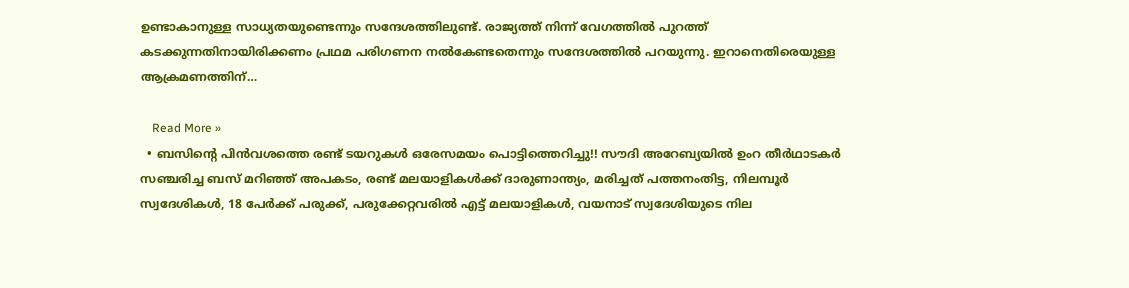ഉണ്ടാകാനുള്ള സാധ്യതയുണ്ടെന്നും സന്ദേശത്തിലുണ്ട്. രാജ്യത്ത് നിന്ന് വേഗത്തിൽ പുറത്ത് കടക്കുന്നതിനായിരിക്കണം പ്രഥമ പരിഗണന നൽകേണ്ടതെന്നും സന്ദേശത്തിൽ പറയുന്നു. ഇറാനെതിരെയുള്ള ആക്രമണത്തിന്…

    Read More »
  • ബസിന്റെ പിൻവശത്തെ രണ്ട് ടയറുകൾ ഒരേസമയം പൊട്ടിത്തെറിച്ചു!! സൗദി അറേബ്യയിൽ ഉംറ തീർഥാടകർ സഞ്ചരിച്ച ബസ് മറിഞ്ഞ് അപകടം, രണ്ട് മലയാളികൾക്ക് ദാരുണാന്ത്യം, മരിച്ചത് പത്തനംതിട്ട, നിലമ്പൂർ സ്വദേശികൾ, 18 പേർക്ക് പരുക്ക്, പരുക്കേറ്റവരിൽ എട്ട് മലയാളികൾ, വയനാട് സ്വദേശിയു‌ടെ നില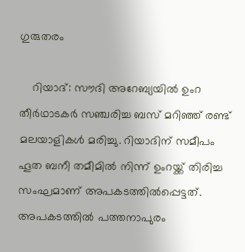ഗുരുതരം

    റിയാദ്: സൗദി അറേബ്യയിൽ ഉംറ തീർഥാടകർ സഞ്ചരിച്ച ബസ് മറിഞ്ഞ് രണ്ട് മലയാളികൾ മരിച്ചു. റിയാദിന് സമീപം ഹൂത ബനീ തമീമിൽ നിന്ന് ഉംറയ്ക്ക് തിരിച്ച സംഘമാണ് അപകടത്തിൽപ്പെട്ടത്. അപകടത്തിൽ പത്തനാപുരം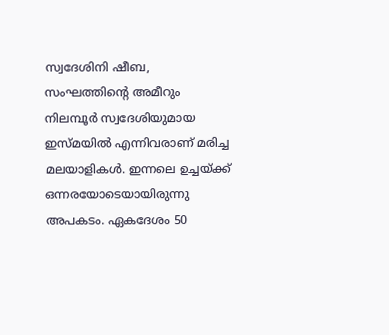സ്വദേശിനി ഷീബ, സംഘത്തിന്റെ അമീറും നിലമ്പൂർ സ്വദേശിയുമായ ഇസ്മയിൽ എന്നിവരാണ് മരിച്ച മലയാളികൾ. ഇന്നലെ ഉച്ചയ്ക്ക് ഒന്നരയോടെയായിരുന്നു അപകടം. ഏകദേശം 50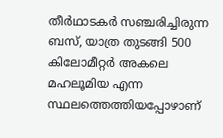തീർഥാടകർ സഞ്ചരിച്ചിരുന്ന ബസ്, യാത്ര തുടങ്ങി 500 കിലോമീറ്റർ അകലെ മഹലൂമിയ എന്ന സ്ഥലത്തെത്തിയപ്പോഴാണ്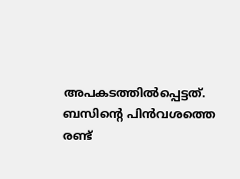അപകടത്തിൽപ്പെട്ടത്. ബസിന്റെ പിൻവശത്തെ രണ്ട്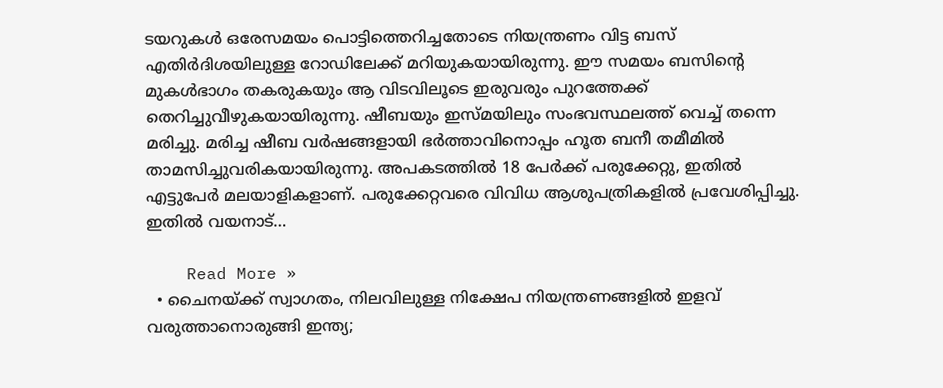ടയറുകൾ ഒരേസമയം പൊട്ടിത്തെറിച്ചതോടെ നിയന്ത്രണം വിട്ട ബസ് എതിർദിശയിലുള്ള റോഡിലേക്ക് മറിയുകയായിരുന്നു. ഈ സമയം ബസിന്റെ മുകൾഭാഗം തകരുകയും ആ വിടവിലൂടെ ഇരുവരും പുറത്തേക്ക് തെറിച്ചുവീഴുകയായിരുന്നു. ഷീബയും ഇസ്മയിലും സംഭവസ്ഥലത്ത് വെച്ച് തന്നെ മരിച്ചു. മരിച്ച ഷീബ വർഷങ്ങളായി ഭർത്താവിനൊപ്പം ഹൂത ബനീ തമീമിൽ താമസിച്ചുവരികയായിരുന്നു. അപകടത്തിൽ 18 പേർക്ക് പരുക്കേറ്റു, ഇതിൽ എട്ടുപേർ മലയാളികളാണ്. പരുക്കേറ്റവരെ വിവിധ ആശുപത്രികളിൽ പ്രവേശിപ്പിച്ചു. ഇതിൽ വയനാട്…

    Read More »
  • ചൈനയ്ക്ക് സ്വാഗതം, നിലവിലുള്ള നിക്ഷേപ നിയന്ത്രണങ്ങളില്‍ ഇളവ് വരുത്താനൊരുങ്ങി ഇന്ത്യ;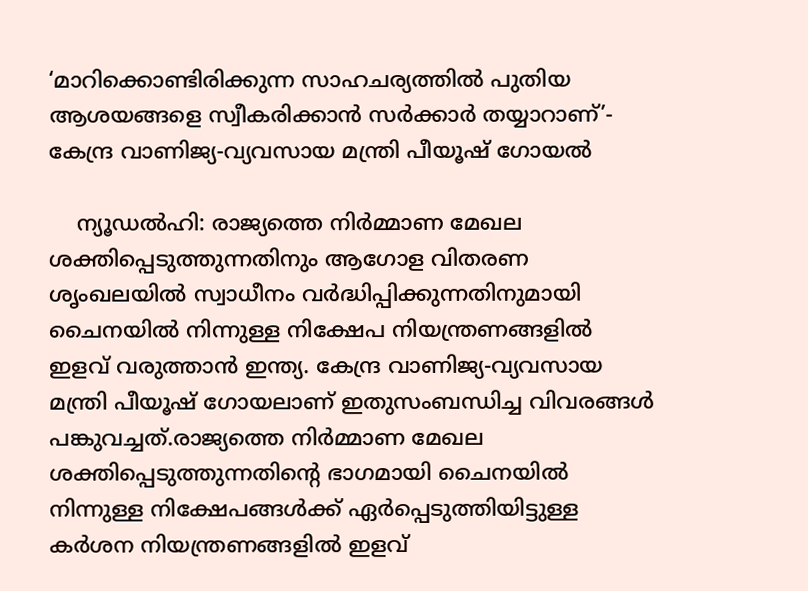‘മാറിക്കൊണ്ടിരിക്കുന്ന സാഹചര്യത്തിൽ പുതിയ ആശയങ്ങളെ സ്വീകരിക്കാന്‍ സര്‍ക്കാര്‍ തയ്യാറാണ്’- കേന്ദ്ര വാണിജ്യ-വ്യവസായ മന്ത്രി പീയൂഷ് ഗോയൽ

    ന്യൂഡൽഹി: രാജ്യത്തെ നിര്‍മ്മാണ മേഖല ശക്തിപ്പെടുത്തുന്നതിനും ആഗോള വിതരണ ശൃംഖലയില്‍ സ്വാധീനം വര്‍ദ്ധിപ്പിക്കുന്നതിനുമായി ചൈനയില്‍ നിന്നുള്ള നിക്ഷേപ നിയന്ത്രണങ്ങളില്‍ ഇളവ് വരുത്താന്‍ ഇന്ത്യ. കേന്ദ്ര വാണിജ്യ-വ്യവസായ മന്ത്രി പീയൂഷ് ഗോയലാണ് ഇതുസംബന്ധിച്ച വിവരങ്ങൾ പങ്കുവച്ചത്.രാജ്യത്തെ നിര്‍മ്മാണ മേഖല ശക്തിപ്പെടുത്തുന്നതിന്റെ ഭാഗമായി ചൈനയില്‍ നിന്നുള്ള നിക്ഷേപങ്ങള്‍ക്ക് ഏര്‍പ്പെടുത്തിയിട്ടുള്ള കര്‍ശന നിയന്ത്രണങ്ങളില്‍ ഇളവ്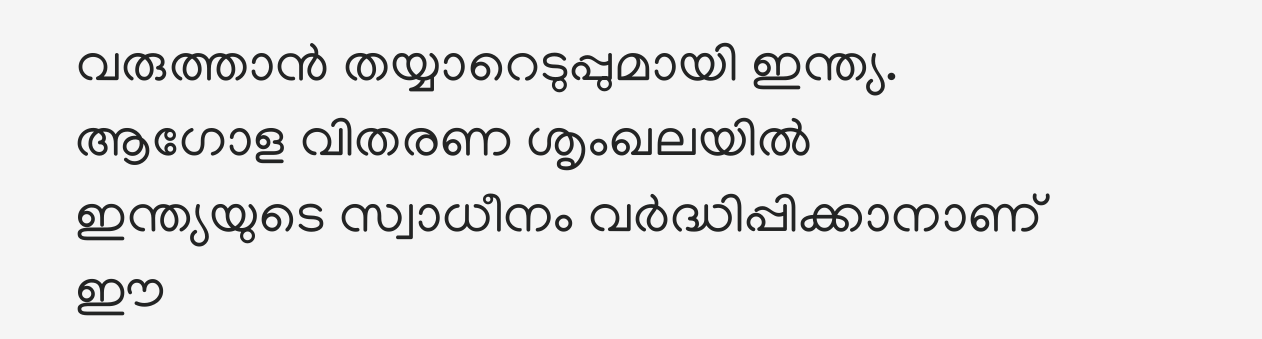വരുത്താന്‍ തയ്യാറെടുപ്പുമായി ഇന്ത്യ. ആഗോള വിതരണ ശൃംഖലയില്‍ ഇന്ത്യയുടെ സ്വാധീനം വര്‍ദ്ധിപ്പിക്കാനാണ് ഈ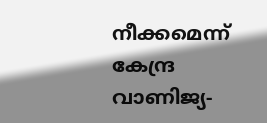നീക്കമെന്ന് കേന്ദ്ര വാണിജ്യ-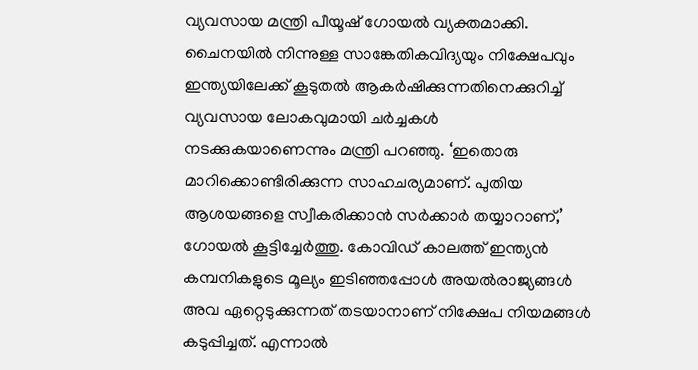വ്യവസായ മന്ത്രി പീയൂഷ് ഗോയല്‍ വ്യക്തമാക്കി. ചൈനയില്‍ നിന്നുള്ള സാങ്കേതികവിദ്യയും നിക്ഷേപവും ഇന്ത്യയിലേക്ക് കൂടുതല്‍ ആകര്‍ഷിക്കുന്നതിനെക്കുറിച്ച് വ്യവസായ ലോകവുമായി ചര്‍ച്ചകള്‍ നടക്കുകയാണെന്നും മന്ത്രി പറഞ്ഞു. ‘ഇതൊരു മാറിക്കൊണ്ടിരിക്കുന്ന സാഹചര്യമാണ്. പുതിയ ആശയങ്ങളെ സ്വീകരിക്കാന്‍ സര്‍ക്കാര്‍ തയ്യാറാണ്,’ ഗോയല്‍ കൂട്ടിച്ചേര്‍ത്തു. കോവിഡ് കാലത്ത് ഇന്ത്യന്‍ കമ്പനികളുടെ മൂല്യം ഇടിഞ്ഞപ്പോള്‍ അയല്‍രാജ്യങ്ങള്‍ അവ ഏറ്റെടുക്കുന്നത് തടയാനാണ് നിക്ഷേപ നിയമങ്ങള്‍ കടുപ്പിച്ചത്. എന്നാല്‍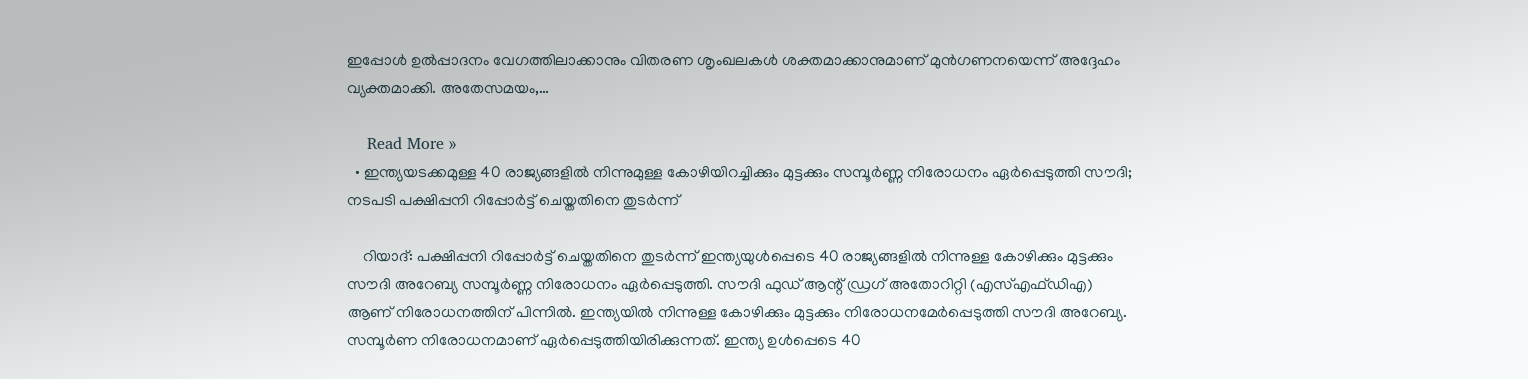ഇപ്പോള്‍ ഉല്‍പ്പാദനം വേഗത്തിലാക്കാനും വിതരണ ശൃംഖലകള്‍ ശക്തമാക്കാനുമാണ് മുന്‍ഗണനയെന്ന് അദ്ദേഹം വ്യക്തമാക്കി. അതേസമയം,…

    Read More »
  • ഇന്ത്യയടക്കമുള്ള 40 രാജ്യങ്ങളിൽ നിന്നുമുള്ള കോഴിയിറച്ചിക്കും മുട്ടക്കും സമ്പൂർണ്ണ നിരോധനം ഏർപ്പെടുത്തി സൗദി; നടപടി പക്ഷിപ്പനി റിപ്പോ‍‌ർട്ട് ചെയ്തതിനെ തുടർന്ന്

    റിയാദ്: പക്ഷിപ്പനി റിപ്പോർട്ട് ചെയ്തതിനെ തുടർന്ന് ഇന്ത്യയുൾപ്പെടെ 40 രാജ്യങ്ങളിൽ നിന്നുള്ള കോഴിക്കും മുട്ടക്കും സൗദി അറേബ്യ സമ്പൂർണ്ണ നിരോധനം ഏർപ്പെടുത്തി. സൗദി ഫുഡ് ആന്റ് ഡ്രഗ് അതോറിറ്റി (എസ്എഫ്ഡിഎ) ആണ് നിരോധനത്തിന് പിന്നിൽ. ഇന്ത്യയിൽ നിന്നുള്ള കോഴിക്കും മുട്ടക്കും നിരോധനമേർപ്പെടുത്തി സൗദി അറേബ്യ. സമ്പൂ‍‌ർണ നിരോധനമാണ് ഏ‌ർപ്പെടുത്തിയിരിക്കുന്നത്. ഇന്ത്യ ഉൾപ്പെടെ 40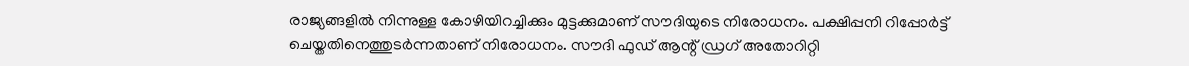രാജ്യങ്ങളിൽ നിന്നുള്ള കോഴിയിറച്ചിക്കും മുട്ടക്കുമാണ് സൗദിയുടെ നിരോധനം. പക്ഷിപ്പനി റിപ്പോ‍‌ർട്ട് ചെയ്തതിനെത്തുട‍‌‌‍‍‌ർന്നതാണ് നിരോധനം. സൗദി ഫുഡ് ആന്റ് ഡ്രഗ് അതോറിറ്റി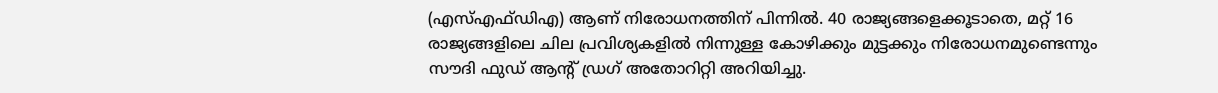(എസ്എഫ്ഡിഎ) ആണ് നിരോധനത്തിന് പിന്നിൽ. 40 രാജ്യങ്ങളെക്കൂടാതെ, മറ്റ് 16 രാജ്യങ്ങളിലെ ചില പ്രവിശ്യകളിൽ നിന്നുള്ള കോഴിക്കും മുട്ടക്കും നിരോധനമുണ്ടെന്നും സൗദി ഫുഡ് ആന്റ് ഡ്രഗ് അതോറിറ്റി അറിയിച്ചു.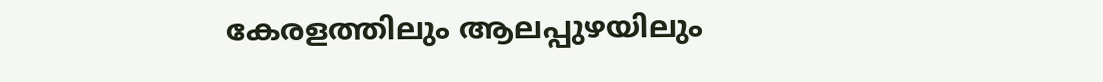കേരളത്തിലും ആലപ്പുഴയിലും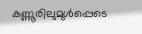കണ്ണൂരിലുമുൾപ്പെടെ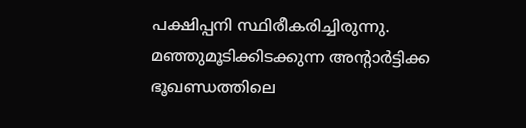പക്ഷിപ്പനി സ്ഥിരീകരിച്ചിരുന്നു. മഞ്ഞുമൂടിക്കിടക്കുന്ന അന്‍റാർട്ടിക്ക ഭൂഖണ്ഡത്തിലെ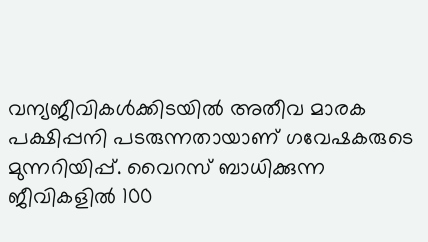വന്യജീവികൾക്കിടയിൽ അതീവ മാരക പക്ഷിപ്പനി പടരുന്നതായാണ് ഗവേഷകരുടെ മുന്നറിയിപ്പ്. വൈറസ് ബാധിക്കുന്ന ജീവികളിൽ 100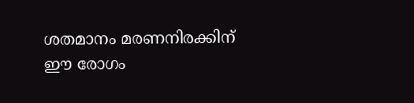ശതമാനം മരണനിരക്കിന് ഈ രോഗം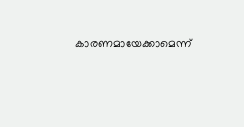കാരണമായേക്കാമെന്ന്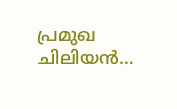പ്രമുഖ ചിലിയൻ…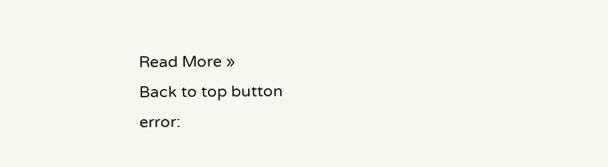Read More »
Back to top button
error: